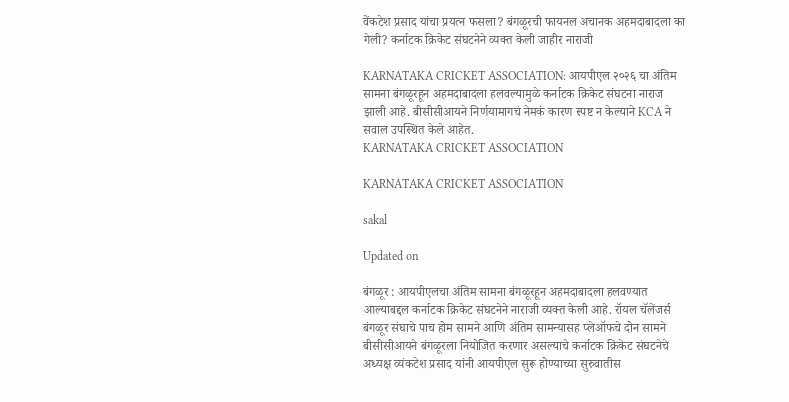वेंकटेश प्रसाद यांचा प्रयत्न फसला? बंगळूरची फायनल अचानक अहमदाबादला का गेली? कर्नाटक क्रिकेट संघटनेने व्यक्त केली जाहीर नाराजी

KARNATAKA CRICKET ASSOCIATION: आयपीएल २०२६ चा अंतिम सामना बंगळूरहून अहमदाबादला हलवल्यामुळे कर्नाटक क्रिकेट संघटना नाराज झाली आहे. बीसीसीआयने निर्णयामागचं नेमकं कारण स्पष्ट न केल्याने KCA ने सवाल उपस्थित केले आहेत.
KARNATAKA CRICKET ASSOCIATION

KARNATAKA CRICKET ASSOCIATION

sakal

Updated on

बंगळूर : आयपीएलचा अंतिम सामना बंगळूरहून अहमदाबादला हलवण्यात आल्याबद्दल कर्नाटक क्रिकेट संघटनेने नाराजी व्यक्त केली आहे. रॉयल चॅलेंजर्स बंगळूर संघाचे पाच होम सामने आणि अंतिम सामन्यासह प्लेऑफचे दोन सामने बीसीसीआयने बंगळूरला नियोजित करणार असल्याचे कर्नाटक क्रिकेट संघटनेचे अध्यक्ष व्यंकटेश प्रसाद यांनी आयपीएल सुरू होण्याच्या सुरुवातीस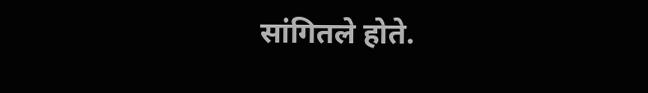सांगितले होते.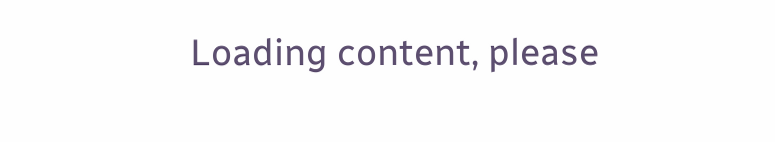Loading content, please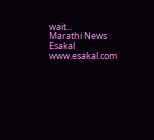wait...
Marathi News Esakal
www.esakal.com